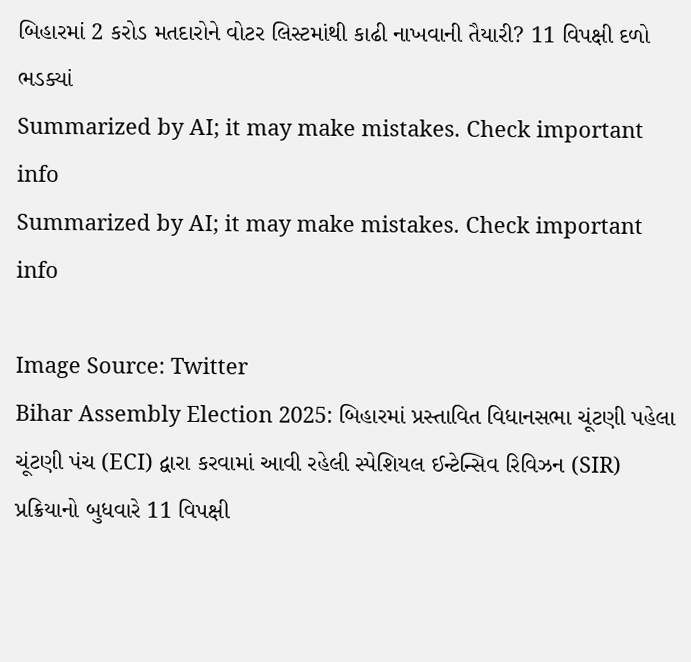બિહારમાં 2 કરોડ મતદારોને વોટર લિસ્ટમાંથી કાઢી નાખવાની તૈયારી? 11 વિપક્ષી દળો ભડક્યાં
Summarized by AI; it may make mistakes. Check important info
Summarized by AI; it may make mistakes. Check important info

Image Source: Twitter
Bihar Assembly Election 2025: બિહારમાં પ્રસ્તાવિત વિધાનસભા ચૂંટણી પહેલા ચૂંટણી પંચ (ECI) દ્વારા કરવામાં આવી રહેલી સ્પેશિયલ ઈન્ટેન્સિવ રિવિઝન (SIR) પ્રક્રિયાનો બુધવારે 11 વિપક્ષી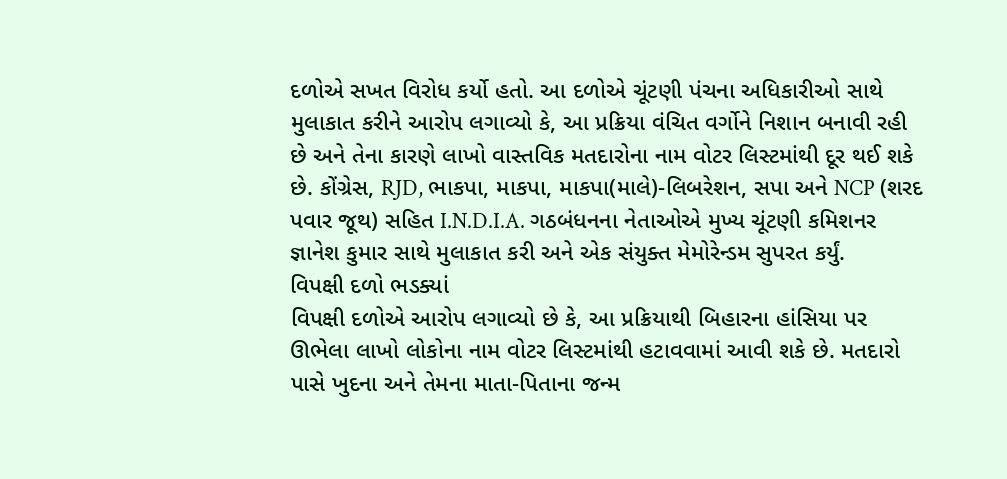દળોએ સખત વિરોધ કર્યો હતો. આ દળોએ ચૂંટણી પંચના અધિકારીઓ સાથે મુલાકાત કરીને આરોપ લગાવ્યો કે, આ પ્રક્રિયા વંચિત વર્ગોને નિશાન બનાવી રહી છે અને તેના કારણે લાખો વાસ્તવિક મતદારોના નામ વોટર લિસ્ટમાંથી દૂર થઈ શકે છે. કોંગ્રેસ, RJD, ભાકપા, માકપા, માકપા(માલે)-લિબરેશન, સપા અને NCP (શરદ પવાર જૂથ) સહિત I.N.D.I.A. ગઠબંધનના નેતાઓએ મુખ્ય ચૂંટણી કમિશનર જ્ઞાનેશ કુમાર સાથે મુલાકાત કરી અને એક સંયુક્ત મેમોરેન્ડમ સુપરત કર્યું.
વિપક્ષી દળો ભડક્યાં
વિપક્ષી દળોએ આરોપ લગાવ્યો છે કે, આ પ્રક્રિયાથી બિહારના હાંસિયા પર ઊભેલા લાખો લોકોના નામ વોટર લિસ્ટમાંથી હટાવવામાં આવી શકે છે. મતદારો પાસે ખુદના અને તેમના માતા-પિતાના જન્મ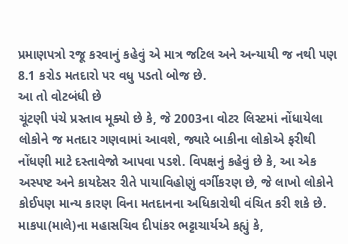પ્રમાણપત્રો રજૂ કરવાનું કહેવું એ માત્ર જટિલ અને અન્યાયી જ નથી પણ 8.1 કરોડ મતદારો પર વધુ પડતો બોજ છે.
આ તો વોટબંધી છે
ચૂંટણી પંચે પ્રસ્તાવ મૂક્યો છે કે, જે 2003ના વોટર લિસ્ટમાં નોંધાયેલા લોકોને જ મતદાર ગણવામાં આવશે, જ્યારે બાકીના લોકોએ ફરીથી નોંધણી માટે દસ્તાવેજો આપવા પડશે. વિપક્ષનું કહેવું છે કે, આ એક અસ્પષ્ટ અને કાયદેસર રીતે પાયાવિહોણું વર્ગીકરણ છે, જે લાખો લોકોને કોઈપણ માન્ય કારણ વિના મતદાનના અધિકારોથી વંચિત કરી શકે છે. માકપા(માલે)ના મહાસચિવ દીપાંકર ભટ્ટાચાર્યએ કહ્યું કે,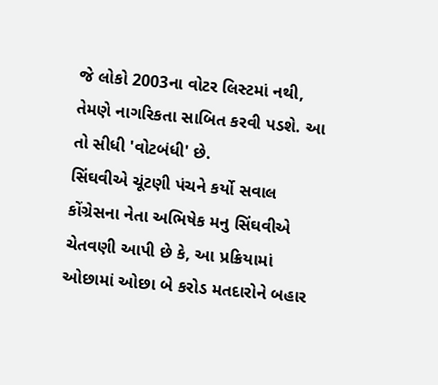જે લોકો 2003ના વોટર લિસ્ટમાં નથી, તેમણે નાગરિકતા સાબિત કરવી પડશે. આ તો સીધી 'વોટબંધી' છે.
સિંઘવીએ ચૂંટણી પંચને કર્યો સવાલ
કોંગ્રેસના નેતા અભિષેક મનુ સિંઘવીએ ચેતવણી આપી છે કે, આ પ્રક્રિયામાં ઓછામાં ઓછા બે કરોડ મતદારોને બહાર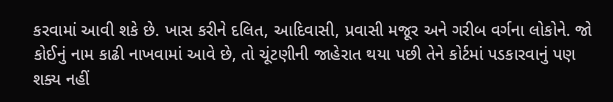કરવામાં આવી શકે છે. ખાસ કરીને દલિત, આદિવાસી, પ્રવાસી મજૂર અને ગરીબ વર્ગના લોકોને. જો કોઈનું નામ કાઢી નાખવામાં આવે છે, તો ચૂંટણીની જાહેરાત થયા પછી તેને કોર્ટમાં પડકારવાનું પણ શક્ય નહીં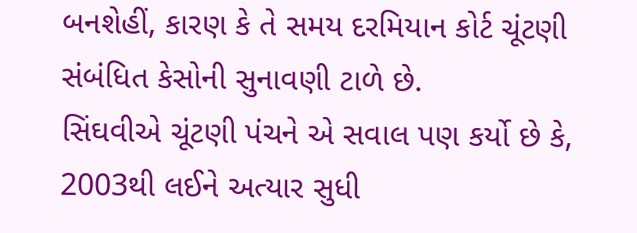બનશેહીં, કારણ કે તે સમય દરમિયાન કોર્ટ ચૂંટણી સંબંધિત કેસોની સુનાવણી ટાળે છે.
સિંઘવીએ ચૂંટણી પંચને એ સવાલ પણ કર્યો છે કે, 2003થી લઈને અત્યાર સુધી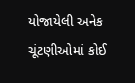યોજાયેલી અનેક ચૂંટણીઓમાં કોઈ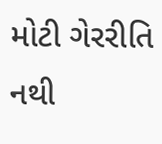મોટી ગેરરીતિ નથી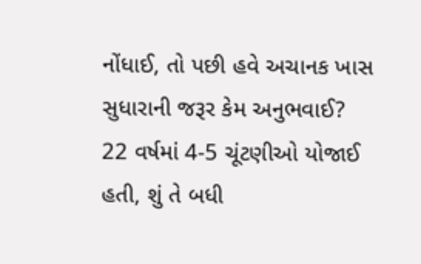નોંધાઈ, તો પછી હવે અચાનક ખાસ સુધારાની જરૂર કેમ અનુભવાઈ? 22 વર્ષમાં 4-5 ચૂંટણીઓ યોજાઈ હતી, શું તે બધી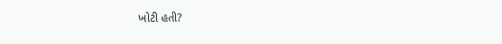ખોટી હતી?